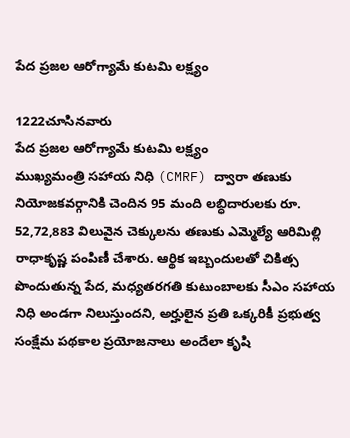పేద ప్రజల ఆరోగ్యామే కుటమి లక్ష్యం

1222చూసినవారు
పేద ప్రజల ఆరోగ్యామే కుటమి లక్ష్యం
ముఖ్యమంత్రి సహాయ నిధి (CMRF) ద్వారా తణుకు నియోజకవర్గానికి చెందిన 95 మంది లబ్ధిదారులకు రూ. 52,72,883 విలువైన చెక్కులను తణుకు ఎమ్మెల్యే ఆరిమిల్లి రాధాకృష్ణ పంపిణీ చేశారు. ఆర్థిక ఇబ్బందులతో చికిత్స పొందుతున్న పేద, మధ్యతరగతి కుటుంబాలకు సీఎం సహాయ నిధి అండగా నిలుస్తుందని, అర్హులైన ప్రతి ఒక్కరికీ ప్రభుత్వ సంక్షేమ పథకాల ప్రయోజనాలు అందేలా కృషి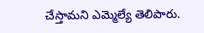చేస్తామని ఎమ్మెల్యే తెలిపారు.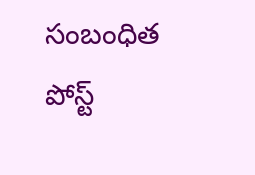సంబంధిత పోస్ట్